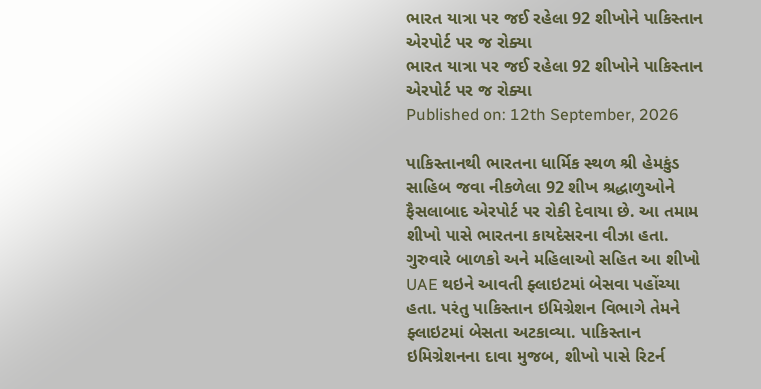ભારત યાત્રા પર જઈ રહેલા 92 શીખોને પાકિસ્તાન એરપોર્ટ પર જ રોક્યા
ભારત યાત્રા પર જઈ રહેલા 92 શીખોને પાકિસ્તાન એરપોર્ટ પર જ રોક્યા
Published on: 12th September, 2026

પાકિસ્તાનથી ભારતના ધાર્મિક સ્થળ શ્રી હેમકુંડ સાહિબ જવા નીકળેલા 92 શીખ શ્રદ્ધાળુઓને ફૈસલાબાદ એરપોર્ટ પર રોકી દેવાયા છે. આ તમામ શીખો પાસે ભારતના કાયદેસરના વીઝા હતા. ગુરુવારે બાળકો અને મહિલાઓ સહિત આ શીખો UAE થઇને આવતી ફ્લાઇટમાં બેસવા પહોંચ્યા હતા. પરંતુ પાકિસ્તાન ઇમિગ્રેશન વિભાગે તેમને ફ્લાઇટમાં બેસતા અટકાવ્યા. પાકિસ્તાન ઇમિગ્રેશનના દાવા મુજબ, શીખો પાસે રિટર્ન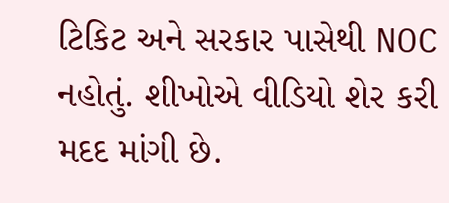ટિકિટ અને સરકાર પાસેથી NOC નહોતું. શીખોએ વીડિયો શેર કરી મદદ માંગી છે.